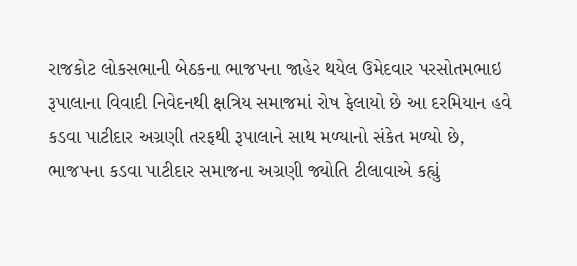રાજકોટ લોકસભાની બેઠકના ભાજપના જાહેર થયેલ ઉમેદવાર પરસોતમભાઇ રૂપાલાના વિવાદી નિવેદનથી ક્ષત્રિય સમાજમાં રોષ ફેલાયો છે આ દરમિયાન હવે કડવા પાટીદાર અગ્રણી તરફથી રૂપાલાને સાથ મળ્યાનો સંકેત મળ્યો છે,
ભાજપના કડવા પાટીદાર સમાજના અગ્રણી જ્યોતિ ટીલાવાએ કહ્યું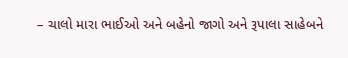– ચાલો મારા ભાઈઓ અને બહેનો જાગો અને રૂપાલા સાહેબને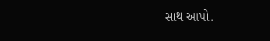સાથ આપો.